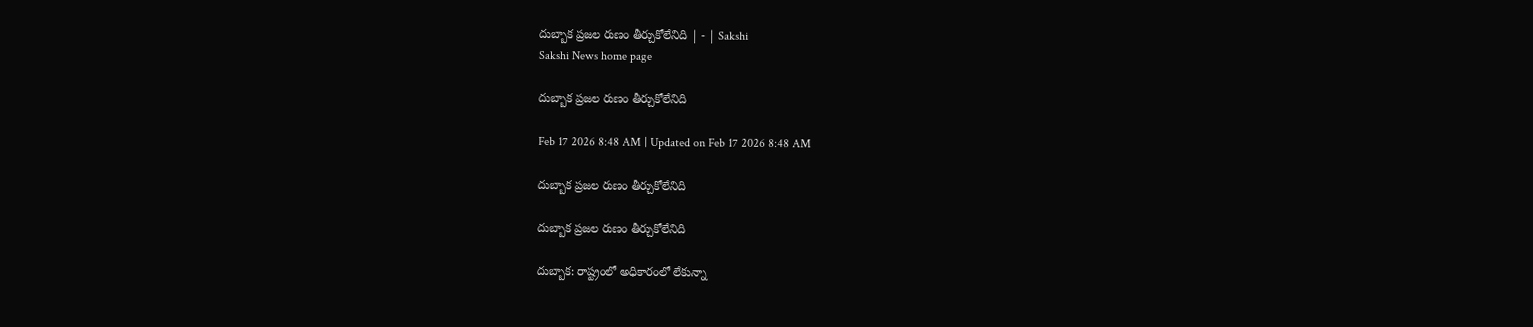దుబ్బాక ప్రజల రుణం తీర్చుకోలేనిది | - | Sakshi
Sakshi News home page

దుబ్బాక ప్రజల రుణం తీర్చుకోలేనిది

Feb 17 2026 8:48 AM | Updated on Feb 17 2026 8:48 AM

దుబ్బాక ప్రజల రుణం తీర్చుకోలేనిది

దుబ్బాక ప్రజల రుణం తీర్చుకోలేనిది

దుబ్బాక: రాష్ట్రంలో అధికారంలో లేకున్నా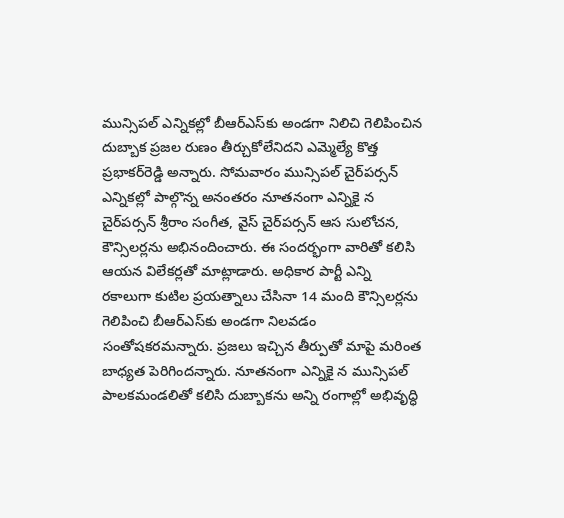మున్సిపల్‌ ఎన్నికల్లో బీఆర్‌ఎస్‌కు అండగా నిలిచి గెలిపించిన దుబ్బాక ప్రజల రుణం తీర్చుకోలేనిదని ఎమ్మెల్యే కొత్త ప్రభాకర్‌రెడ్డి అన్నారు. సోమవారం మున్సిపల్‌ చైర్‌పర్సన్‌ ఎన్నికల్లో పాల్గొన్న అనంతరం నూతనంగా ఎన్నికై న చైర్‌పర్సన్‌ శ్రీరాం సంగీత, వైస్‌ చైర్‌పర్సన్‌ ఆస సులోచన, కౌన్సిలర్లను అభినందించారు. ఈ సందర్భంగా వారితో కలిసి ఆయన విలేకర్లతో మాట్లాడారు. అధికార పార్టీ ఎన్ని రకాలుగా కుటిల ప్రయత్నాలు చేసినా 14 మంది కౌన్సిలర్లను గెలిపించి బీఆర్‌ఎస్‌కు అండగా నిలవడం సంతోషకరమన్నారు. ప్రజలు ఇచ్చిన తీర్పుతో మాపై మరింత బాధ్యత పెరిగిందన్నారు. నూతనంగా ఎన్నికై న మున్సిపల్‌ పాలకమండలితో కలిసి దుబ్బాకను అన్ని రంగాల్లో అభివృద్ధి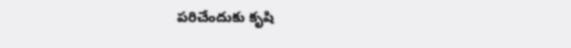పరిచేందుకు కృషి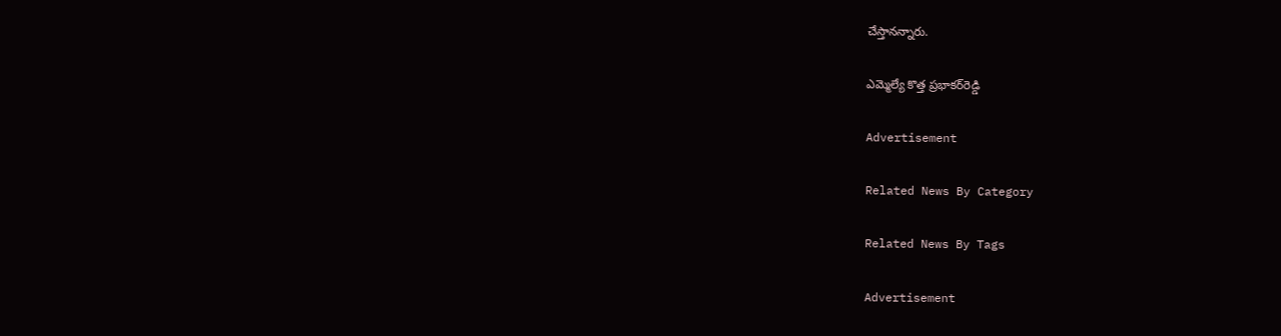చేస్తానన్నారు.

ఎమ్మెల్యే కొత్త ప్రభాకర్‌రెడ్డి

Advertisement

Related News By Category

Related News By Tags

Advertisement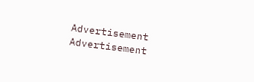Advertisement
Advertisement